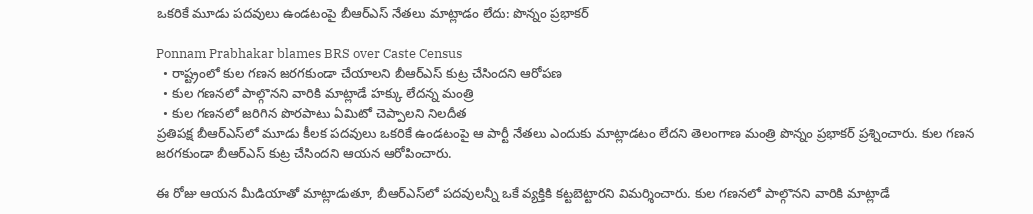ఒకరికే మూడు పదవులు ఉండటంపై బీఆర్ఎస్ నేతలు మాట్లాడం లేదు: పొన్నం ప్రభాకర్

Ponnam Prabhakar blames BRS over Caste Census
  • రాష్ట్రంలో కుల గణన జరగకుండా చేయాలని బీఆర్ఎస్ కుట్ర చేసిందని ఆరోపణ
  • కుల గణనలో పాల్గొనని వారికి మాట్లాడే హక్కు లేదన్న మంత్రి
  • కుల గణనలో జరిగిన పొరపాటు ఏమిటో చెప్పాలని నిలదీత
ప్రతిపక్ష బీఆర్ఎస్‌లో మూడు కీలక పదవులు ఒకరికే ఉండటంపై ఆ పార్టీ నేతలు ఎందుకు మాట్లాడటం లేదని తెలంగాణ మంత్రి పొన్నం ప్రభాకర్ ప్రశ్నించారు. కుల గణన జరగకుండా బీఆర్ఎస్ కుట్ర చేసిందని ఆయన ఆరోపించారు.

ఈ రోజు ఆయన మీడియాతో మాట్లాడుతూ, బీఆర్ఎస్‌లో పదవులన్నీ ఒకే వ్యక్తికి కట్టబెట్టారని విమర్శించారు. కుల గణనలో పాల్గొనని వారికి మాట్లాడే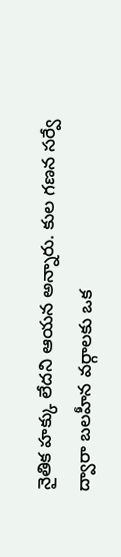నైతిక హక్కు లేదని ఆయన అన్నారు. కుల గణన సర్వే ద్వారా బలహీన వర్గాలకు ఒక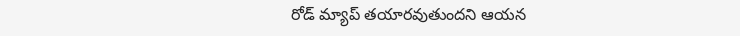రోడ్ మ్యాప్ తయారవుతుందని ఆయన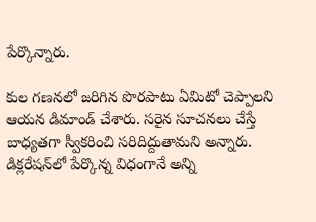పేర్కొన్నారు.

కుల గణనలో జరిగిన పొరపాటు ఏమిటో చెప్పాలని ఆయన డిమాండ్ చేశారు. సరైన సూచనలు చేస్తే బాధ్యతగా స్వీకరించి సరిదిద్దుతామని అన్నారు. డిక్లరేషన్‌లో పేర్కొన్న విధంగానే అన్ని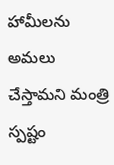హామీలను అమలు చేస్తామని మంత్రి స్పష్టం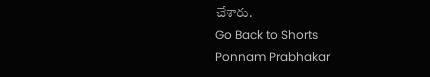చేశారు.
Go Back to Shorts
Ponnam Prabhakar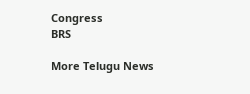Congress
BRS

More Telugu News